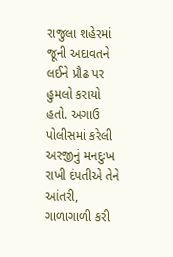રાજુલા શહેરમાં જૂની અદાવતને લઈને પ્રૌઢ પર હુમલો કરાયો હતો. અગાઉ પોલીસમાં કરેલી અરજીનું મનદુઃખ રાખી દંપતીએ તેને આંતરી, ગાળાગાળી કરી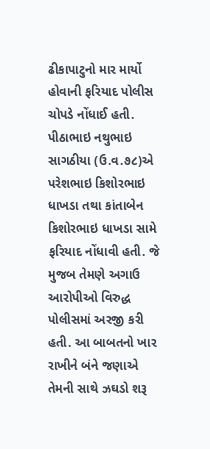ઢીકાપાટુનો માર માર્યો હોવાની ફરિયાદ પોલીસ ચોપડે નોંધાઈ હતી. પીઠાભાઇ નથુભાઇ સાગઠીયા (ઉ.વ.૭૮)એ પરેશભાઇ કિશોરભાઇ ધાખડા તથા કાંતાબેન કિશોરભાઇ ધાખડા સામે ફરિયાદ નોંધાવી હતી. જે મુજબ તેમણે અગાઉ આરોપીઓ વિરુદ્ધ પોલીસમાં અરજી કરી હતી. આ બાબતનો ખાર રાખીને બંને જણાએ તેમની સાથે ઝઘડો શરૂ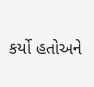કર્યો હતોઅને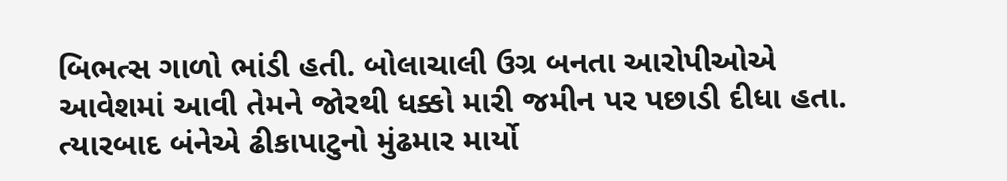બિભત્સ ગાળો ભાંડી હતી. બોલાચાલી ઉગ્ર બનતા આરોપીઓએ આવેશમાં આવી તેમને જોરથી ધક્કો મારી જમીન પર પછાડી દીધા હતા. ત્યારબાદ બંનેએ ઢીકાપાટુનો મુંઢમાર માર્યો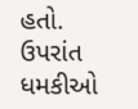હતો. ઉપરાંત ધમકીઓ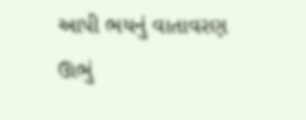આપી ભયનું વાતાવરણ ઊભું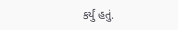કર્યું હતું.